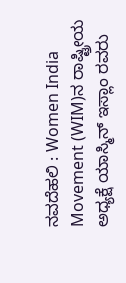ನವದೆಹಲಿ : Women India Movement (WIM)ನ ರಾಷ್ಟ್ರೀಯ ಅಧ್ಯಕ್ಷೆ ಯಾಸ್ಮಿನ್ ಇಸ್ಲಾಂ ರವರು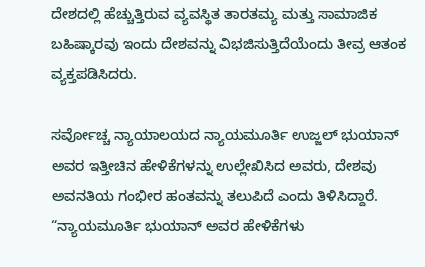ದೇಶದಲ್ಲಿ ಹೆಚ್ಚುತ್ತಿರುವ ವ್ಯವಸ್ಥಿತ ತಾರತಮ್ಯ ಮತ್ತು ಸಾಮಾಜಿಕ ಬಹಿಷ್ಕಾರವು ಇಂದು ದೇಶವನ್ನು ವಿಭಜಿಸುತ್ತಿದೆಯೆಂದು ತೀವ್ರ ಆತಂಕ ವ್ಯಕ್ತಪಡಿಸಿದರು.

ಸರ್ವೋಚ್ಚ ನ್ಯಾಯಾಲಯದ ನ್ಯಾಯಮೂರ್ತಿ ಉಜ್ಜಲ್ ಭುಯಾನ್ ಅವರ ಇತ್ತೀಚಿನ ಹೇಳಿಕೆಗಳನ್ನು ಉಲ್ಲೇಖಿಸಿದ ಅವರು, ದೇಶವು ಅವನತಿಯ ಗಂಭೀರ ಹಂತವನ್ನು ತಲುಪಿದೆ ಎಂದು ತಿಳಿಸಿದ್ದಾರೆ. “ನ್ಯಾಯಮೂರ್ತಿ ಭುಯಾನ್ ಅವರ ಹೇಳಿಕೆಗಳು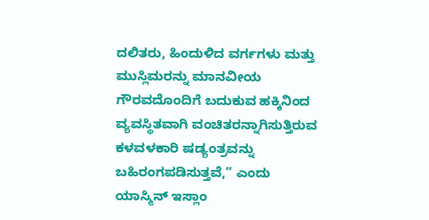ದಲಿತರು, ಹಿಂದುಳಿದ ವರ್ಗಗಳು ಮತ್ತು ಮುಸ್ಲಿಮರನ್ನು ಮಾನವೀಯ ಗೌರವದೊಂದಿಗೆ ಬದುಕುವ ಹಕ್ಕಿನಿಂದ ವ್ಯವಸ್ಥಿತವಾಗಿ ವಂಚಿತರನ್ನಾಗಿಸುತ್ತಿರುವ ಕಳವಳಕಾರಿ ಷಡ್ಯಂತ್ರವನ್ನು ಬಹಿರಂಗಪಡಿಸುತ್ತವೆ,” ಎಂದು ಯಾಸ್ಮಿನ್ ಇಸ್ಲಾಂ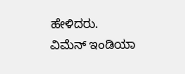ಹೇಳಿದರು.
ವಿಮೆನ್ ಇಂಡಿಯಾ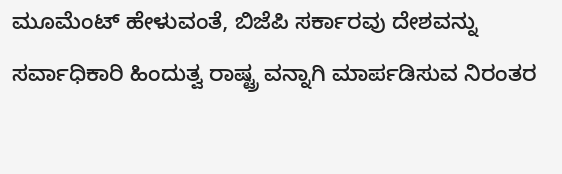ಮೂಮೆಂಟ್ ಹೇಳುವಂತೆ, ಬಿಜೆಪಿ ಸರ್ಕಾರವು ದೇಶವನ್ನು ಸರ್ವಾಧಿಕಾರಿ ಹಿಂದುತ್ವ ರಾಷ್ಟ್ರ ವನ್ನಾಗಿ ಮಾರ್ಪಡಿಸುವ ನಿರಂತರ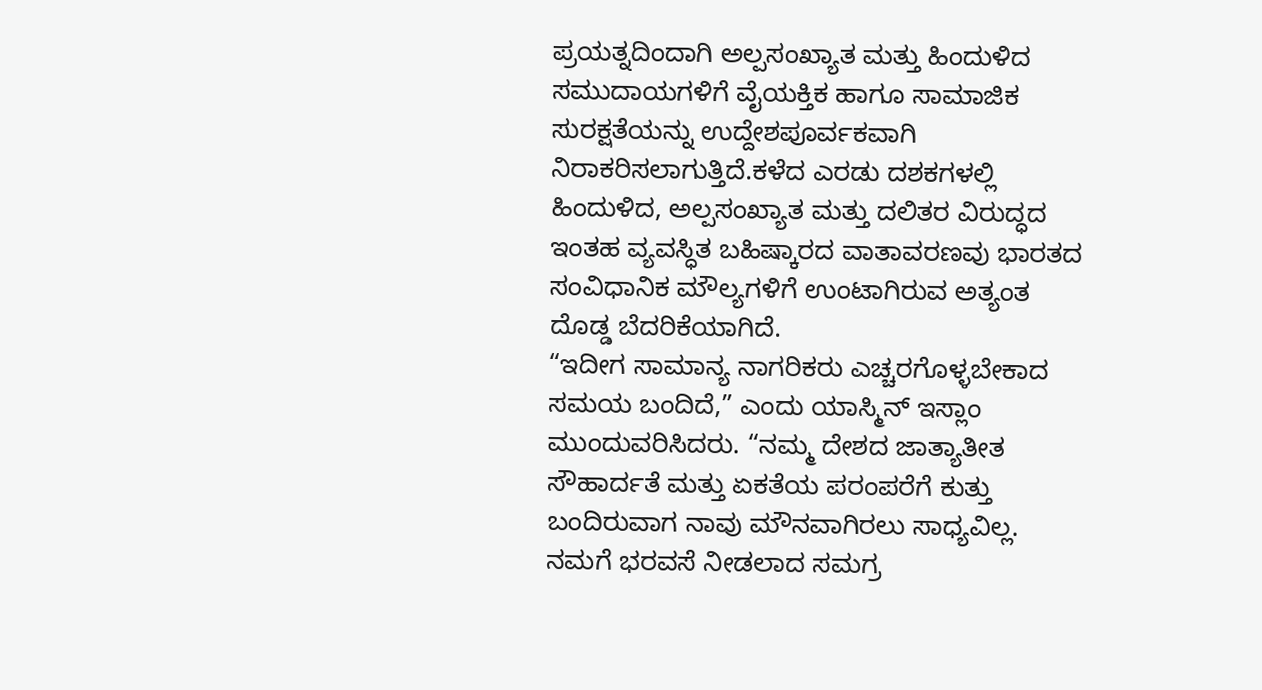ಪ್ರಯತ್ನದಿಂದಾಗಿ ಅಲ್ಪಸಂಖ್ಯಾತ ಮತ್ತು ಹಿಂದುಳಿದ ಸಮುದಾಯಗಳಿಗೆ ವೈಯಕ್ತಿಕ ಹಾಗೂ ಸಾಮಾಜಿಕ ಸುರಕ್ಷತೆಯನ್ನು ಉದ್ದೇಶಪೂರ್ವಕವಾಗಿ ನಿರಾಕರಿಸಲಾಗುತ್ತಿದೆ.ಕಳೆದ ಎರಡು ದಶಕಗಳಲ್ಲಿ ಹಿಂದುಳಿದ, ಅಲ್ಪಸಂಖ್ಯಾತ ಮತ್ತು ದಲಿತರ ವಿರುದ್ಧದ ಇಂತಹ ವ್ಯವಸ್ಧಿತ ಬಹಿಷ್ಕಾರದ ವಾತಾವರಣವು ಭಾರತದ ಸಂವಿಧಾನಿಕ ಮೌಲ್ಯಗಳಿಗೆ ಉಂಟಾಗಿರುವ ಅತ್ಯಂತ ದೊಡ್ಡ ಬೆದರಿಕೆಯಾಗಿದೆ.
“ಇದೀಗ ಸಾಮಾನ್ಯ ನಾಗರಿಕರು ಎಚ್ಚರಗೊಳ್ಳಬೇಕಾದ ಸಮಯ ಬಂದಿದೆ,” ಎಂದು ಯಾಸ್ಮಿನ್ ಇಸ್ಲಾಂ ಮುಂದುವರಿಸಿದರು. “ನಮ್ಮ ದೇಶದ ಜಾತ್ಯಾತೀತ ಸೌಹಾರ್ದತೆ ಮತ್ತು ಏಕತೆಯ ಪರಂಪರೆಗೆ ಕುತ್ತು ಬಂದಿರುವಾಗ ನಾವು ಮೌನವಾಗಿರಲು ಸಾಧ್ಯವಿಲ್ಲ. ನಮಗೆ ಭರವಸೆ ನೀಡಲಾದ ಸಮಗ್ರ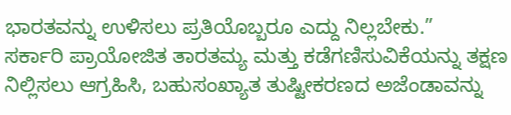ಭಾರತವನ್ನು ಉಳಿಸಲು ಪ್ರತಿಯೊಬ್ಬರೂ ಎದ್ದು ನಿಲ್ಲಬೇಕು.”
ಸರ್ಕಾರಿ ಪ್ರಾಯೋಜಿತ ತಾರತಮ್ಯ ಮತ್ತು ಕಡೆಗಣಿಸುವಿಕೆಯನ್ನು ತಕ್ಷಣ ನಿಲ್ಲಿಸಲು ಆಗ್ರಹಿಸಿ, ಬಹುಸಂಖ್ಯಾತ ತುಷ್ಟೀಕರಣದ ಅಜೆಂಡಾವನ್ನು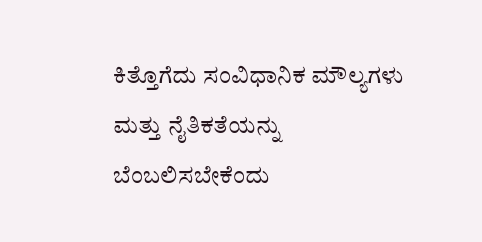ಕಿತ್ತೊಗೆದು ಸಂವಿಧಾನಿಕ ಮೌಲ್ಯಗಳು ಮತ್ತು ನೈತಿಕತೆಯನ್ನು ಬೆಂಬಲಿಸಬೇಕೆಂದು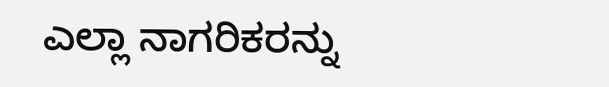ಎಲ್ಲಾ ನಾಗರಿಕರನ್ನು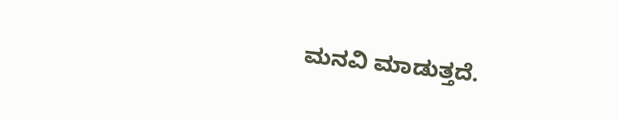ಮನವಿ ಮಾಡುತ್ತದೆ.